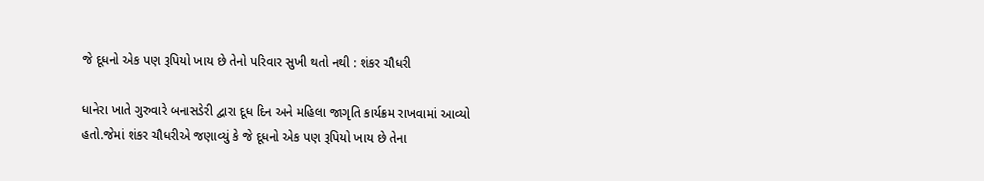જે દૂધનો એક પણ રૂપિયો ખાય છે તેનો પરિવાર સુખી થતો નથી : શંકર ચૌધરી

ધાનેરા ખાતે ગુરુવારે બનાસડેરી દ્વારા દૂધ દિન અને મહિલા જાગૃતિ કાર્યક્રમ રાખવામાં આવ્યો હતો.જેમાં શંકર ચૌધરીએ જણાવ્યું કે જે દૂધનો એક પણ રૂપિયો ખાય છે તેના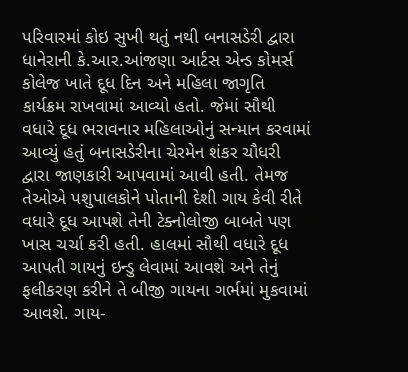પરિવારમાં કોઇ સુખી થતું નથી બનાસડેરી દ્વારા ધાનેરાની કે.આર.આંજણા આર્ટસ એન્ડ કોમર્સ કોલેજ ખાતે દૂધ દિન અને મહિલા જાગૃતિ કાર્યક્રમ રાખવામાં આવ્યો હતો. જેમાં સૌથી વધારે દૂધ ભરાવનાર મહિલાઓનું સન્માન કરવામાં આવ્યું હતું બનાસડેરીના ચેરમેન શંકર ચૌધરી દ્વારા જાણકારી આપવામાં આવી હતી. તેમજ તેઓએ પશુપાલકોને પોતાની દેશી ગાય કેવી રીતે વધારે દૂધ આપશે તેની ટેક્નોલોજી બાબતે પણ ખાસ ચર્ચા કરી હતી. હાલમાં સૌથી વધારે દૂધ આપતી ગાયનું ઇન્ડુ લેવામાં આવશે અને તેનું ફલીકરણ કરીને તે બીજી ગાયના ગર્ભમાં મુકવામાં આવશે. ગાય-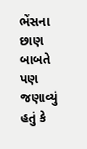ભેંસના છાણ બાબતે પણ જણાવ્યું હતું કે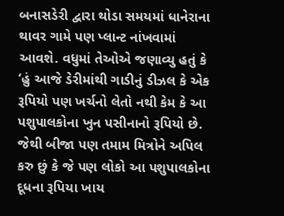બનાસડેરી દ્વારા થોડા સમયમાં ધાનેરાના થાવર ગામે પણ પ્લાન્ટ નાંખવામાં આવશે. વધુમાં તેઓએ જણાવ્યુ હતું કે ‘હું આજે ડેરીમાંથી ગાડીનું ડીઝલ કે એક રૂપિયો પણ ખર્ચનો લેતો નથી કેમ કે આ પશુપાલકોના ખુન પસીનાનો રૂપિયો છે. જેથી બીજા પણ તમામ મિત્રોને અપિલ કરુ છું કે જે પણ લોકો આ પશુપાલકોના દૂધના રૂપિયા ખાય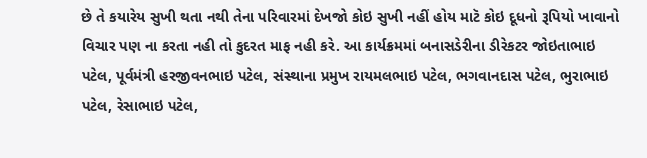છે તે કયારેય સુખી થતા નથી તેના પરિવારમાં દેખજો કોઇ સુખી નહીં હોય માટૅ કોઇ દૂધનો રૂપિયો ખાવાનો વિચાર પણ ના કરતા નહી તો કુદરત માફ નહી કરે. આ કાર્યક્રમમાં બનાસડેરીના ડીરેકટર જોઇતાભાઇ પટેલ, પૂર્વમંત્રી હરજીવનભાઇ પટેલ, સંસ્થાના પ્રમુખ રાયમલભાઇ પટેલ, ભગવાનદાસ પટેલ, ભુરાભાઇ પટેલ, રેસાભાઇ પટેલ,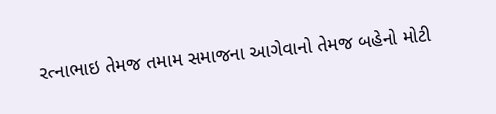રત્નાભાઇ તેમજ તમામ સમાજના આગેવાનો તેમજ બહેનો મોટી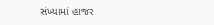સંખ્યામાં હાજર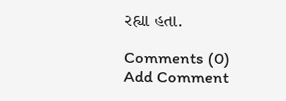રહ્યા હતા.

Comments (0)
Add Comment